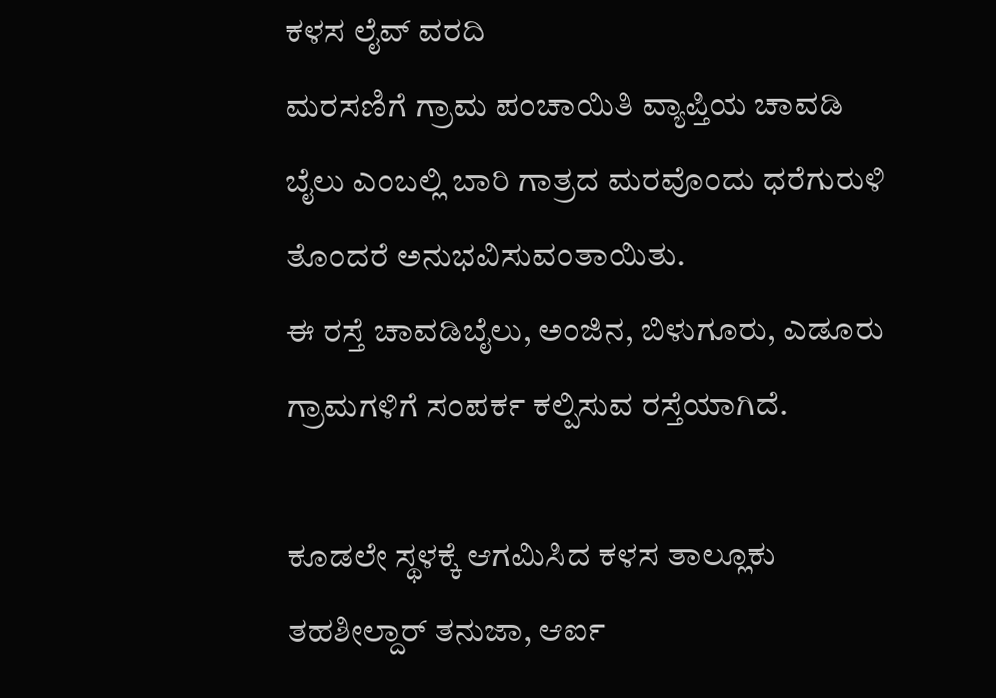ಕಳಸ ಲೈವ್ ವರದಿ
ಮರಸಣಿಗೆ ಗ್ರಾಮ ಪಂಚಾಯಿತಿ ವ್ಯಾಪ್ತಿಯ ಚಾವಡಿ ಬೈಲು ಎಂಬಲ್ಲಿ ಬಾರಿ ಗಾತ್ರದ ಮರವೊಂದು ಧರೆಗುರುಳಿ ತೊಂದರೆ ಅನುಭವಿಸುವಂತಾಯಿತು.
ಈ ರಸ್ತೆ ಚಾವಡಿಬೈಲು, ಅಂಜಿನ, ಬಿಳುಗೂರು, ಎಡೂರು ಗ್ರಾಮಗಳಿಗೆ ಸಂಪರ್ಕ ಕಲ್ಪಿಸುವ ರಸ್ತೆಯಾಗಿದೆ.

ಕೂಡಲೇ ಸ್ಥಳಕ್ಕೆ ಆಗಮಿಸಿದ ಕಳಸ ತಾಲ್ಲೂಕು ತಹಶೀಲ್ದಾರ್ ತನುಜಾ, ಆರ್ಐ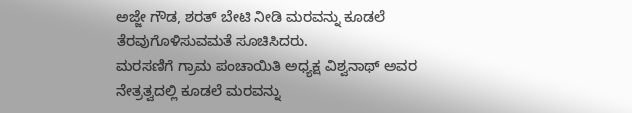ಅಜ್ಜೇ ಗೌಡ, ಶರತ್ ಬೇಟಿ ನೀಡಿ ಮರವನ್ನು ಕೂಡಲೆ ತೆರವುಗೊಳಿಸುವಮತೆ ಸೂಚಿಸಿದರು.
ಮರಸಣಿಗೆ ಗ್ರಾಮ ಪಂಚಾಯಿತಿ ಅಧ್ಯಕ್ಷ ವಿಶ್ವನಾಥ್ ಅವರ ನೇತ್ರತ್ವದಲ್ಲಿ ಕೂಡಲೆ ಮರವನ್ನು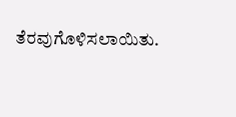ತೆರವುಗೊಳಿಸಲಾಯಿತು.